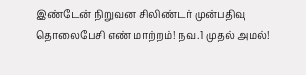இண்டேன் நிறுவன சிலிண்டர் முன்பதிவு தொலைபேசி எண் மாற்றம்! நவ.1 முதல் அமல்!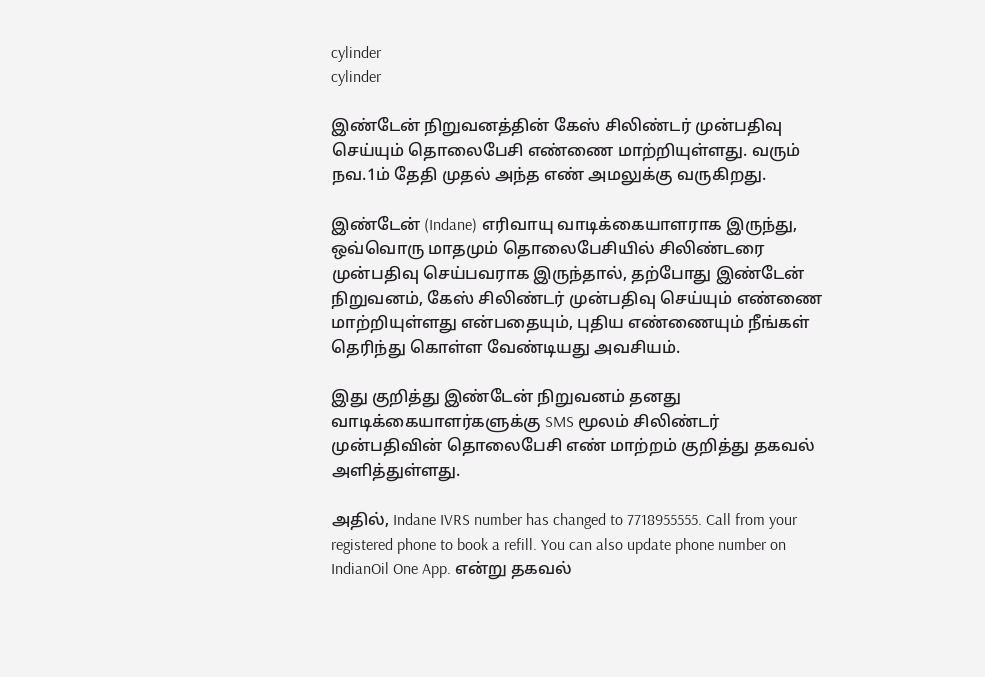cylinder
cylinder

இண்டேன் நிறுவனத்தின் கேஸ் சிலிண்டர் முன்பதிவு செய்யும் தொலைபேசி எண்ணை மாற்றியுள்ளது. வரும் நவ.1ம் தேதி முதல் அந்த எண் அமலுக்கு வருகிறது.

இண்டேன் (Indane) எரிவாயு வாடிக்கையாளராக இருந்து, ஒவ்வொரு மாதமும் தொலைபேசியில் சிலிண்டரை முன்பதிவு செய்பவராக இருந்தால், தற்போது இண்டேன் நிறுவனம், கேஸ் சிலிண்டர் முன்பதிவு செய்யும் எண்ணை மாற்றியுள்ளது என்பதையும், புதிய எண்ணையும் நீங்கள் தெரிந்து கொள்ள வேண்டியது அவசியம்.

இது குறித்து இண்டேன் நிறுவனம் தனது வாடிக்கையாளர்களுக்கு SMS மூலம் சிலிண்டர் முன்பதிவின் தொலைபேசி எண் மாற்றம் குறித்து தகவல் அளித்துள்ளது.

அதில், Indane IVRS number has changed to 7718955555. Call from your registered phone to book a refill. You can also update phone number on IndianOil One App. என்று தகவல்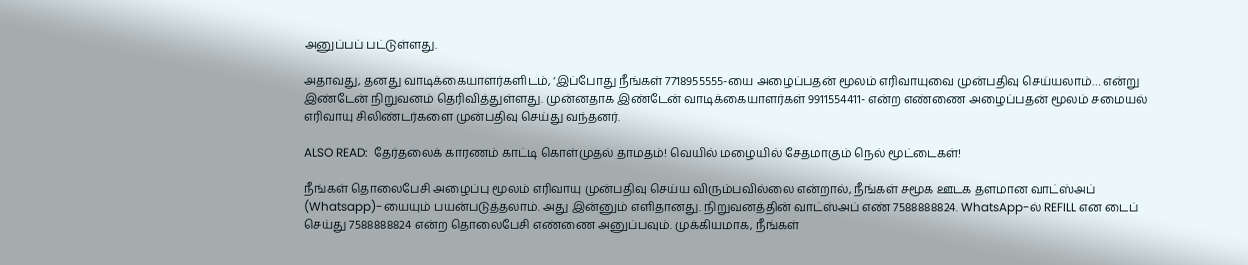அனுப்பப் பட்டுள்ளது.

அதாவது, தனது வாடிக்கையாளர்களிடம், ‘இப்போது நீங்கள் 7718955555-யை அழைப்பதன் மூலம் எரிவாயுவை முன்பதிவு செய்யலாம்… என்று இண்டேன் நிறுவனம் தெரிவித்துள்ளது. முன்னதாக இண்டேன் வாடிக்கையாளர்கள் 9911554411- என்ற எண்ணை அழைப்பதன் மூலம் சமையல் எரிவாயு சிலிண்டர்களை முன்பதிவு செய்து வந்தனர்.

ALSO READ:  தேர்தலைக் காரணம் காட்டி கொள்முதல் தாமதம்! வெயில் மழையில் சேதமாகும் நெல் மூட்டைகள்!

நீங்கள் தொலைபேசி அழைப்பு மூலம் எரிவாயு முன்பதிவு செய்ய விரும்பவில்லை என்றால், நீங்கள் சமூக ஊடக தளமான வாட்ஸ்அப் (Whatsapp)-யையும் பயன்படுத்தலாம். அது இன்னும் எளிதானது. நிறுவனத்தின் வாட்ஸ்அப் எண் 7588888824. WhatsApp-ல் REFILL என டைப் செய்து 7588888824 என்ற தொலைபேசி எண்ணை அனுப்பவும். முக்கியமாக, நீங்கள்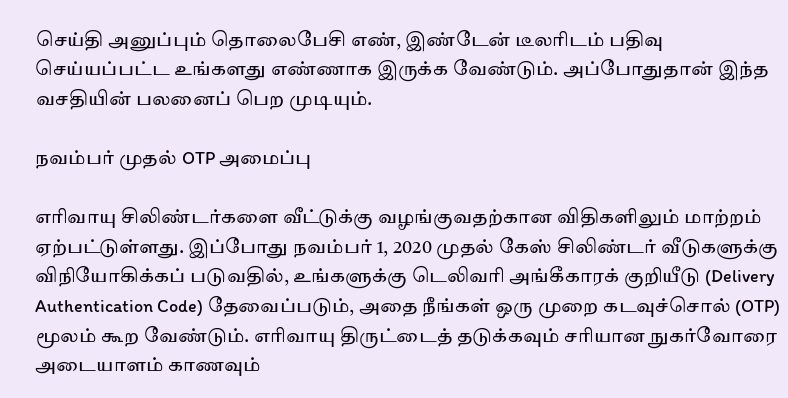செய்தி அனுப்பும் தொலைபேசி எண், இண்டேன் டீலரிடம் பதிவு செய்யப்பட்ட உங்களது எண்ணாக இருக்க வேண்டும். அப்போதுதான் இந்த வசதியின் பலனைப் பெற முடியும்.

நவம்பர் முதல் OTP அமைப்பு

எரிவாயு சிலிண்டர்களை வீட்டுக்கு வழங்குவதற்கான விதிகளிலும் மாற்றம் ஏற்பட்டுள்ளது. இப்போது நவம்பர் 1, 2020 முதல் கேஸ் சிலிண்டர் வீடுகளுக்கு விநியோகிக்கப் படுவதில், உங்களுக்கு டெலிவரி அங்கீகாரக் குறியீடு (Delivery Authentication Code) தேவைப்படும், அதை நீங்கள் ஒரு முறை கடவுச்சொல் (OTP) மூலம் கூற வேண்டும். எரிவாயு திருட்டைத் தடுக்கவும் சரியான நுகர்வோரை அடையாளம் காணவும்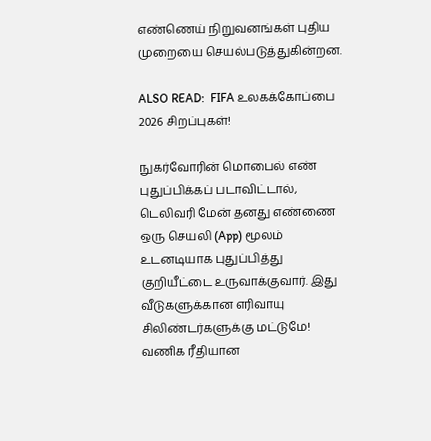எண்ணெய் நிறுவனங்கள் புதிய முறையை செயல்படுத்துகின்றன.

ALSO READ:  FIFA உலகக்கோப்பை 2026 சிறப்புகள்!

நுகர்வோரின் மொபைல் எண் புதுப்பிக்கப் படாவிட்டால், டெலிவரி மேன் தனது எண்ணை ஒரு செயலி (App) மூலம் உடனடியாக புதுப்பித்து குறியீட்டை உருவாக்குவார். இது வீடுகளுக்கான எரிவாயு சிலிண்டர்களுக்கு மட்டுமே! வணிக ரீதியான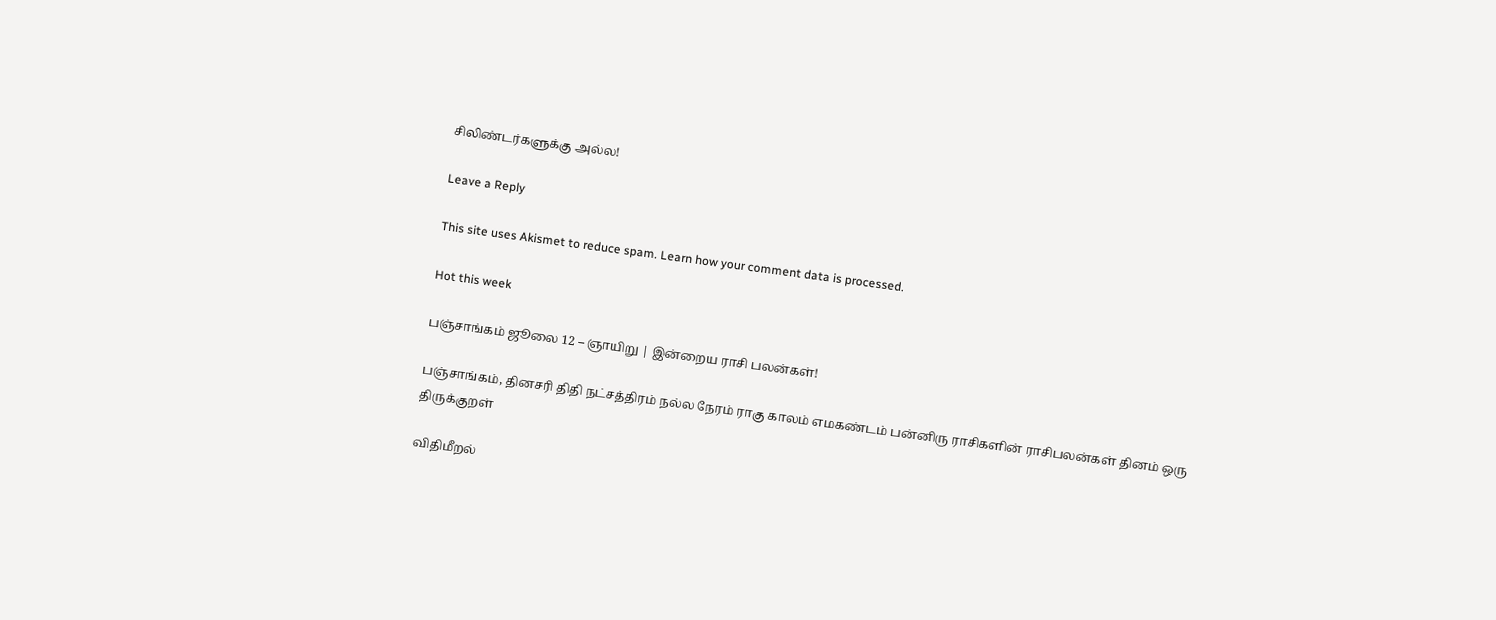சிலிண்டர்களுக்கு அல்ல!

Leave a Reply

This site uses Akismet to reduce spam. Learn how your comment data is processed.

Hot this week

பஞ்சாங்கம் ஜூலை 12 – ஞாயிறு | இன்றைய ராசி பலன்கள்!

பஞ்சாங்கம், தினசரி திதி நட்சத்திரம் நல்ல நேரம் ராகு காலம் எமகண்டம் பன்னிரு ராசிகளின் ராசிபலன்கள் தினம் ஒரு திருக்குறள்

விதிமீறல்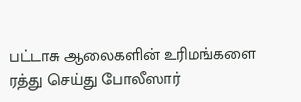பட்டாசு ஆலைகளின் உரிமங்களை ரத்து செய்து போலீஸார்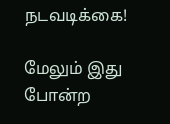நடவடிக்கை!

மேலும் இது போன்ற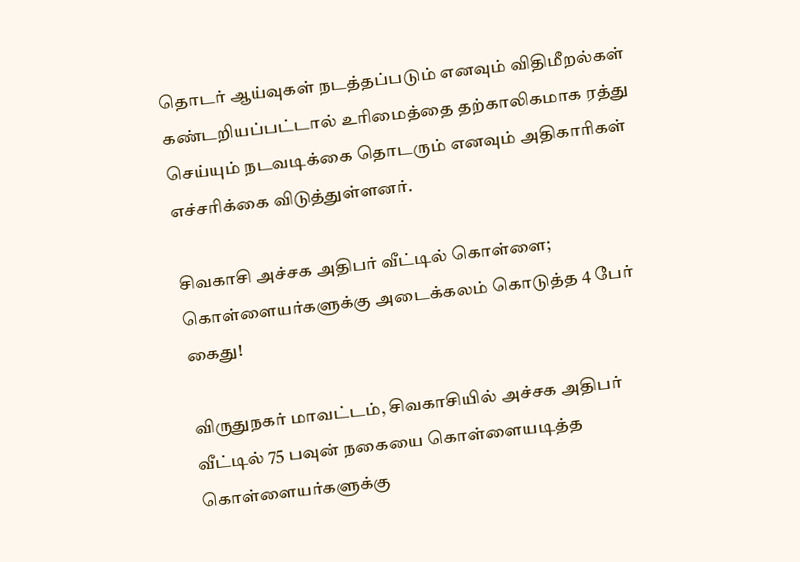தொடர் ஆய்வுகள் நடத்தப்படும் எனவும் விதிமீறல்கள் கண்டறியப்பட்டால் உரிமைத்தை தற்காலிகமாக ரத்து செய்யும் நடவடிக்கை தொடரும் எனவும் அதிகாரிகள் எச்சரிக்கை விடுத்துள்ளனர்.

சிவகாசி அச்சக அதிபர் வீட்டில் கொள்ளை; கொள்ளையர்களுக்கு அடைக்கலம் கொடுத்த 4 பேர் கைது!

விருதுநகர் மாவட்டம், சிவகாசியில் அச்சக அதிபர் வீட்டில் 75 பவுன் நகையை கொள்ளையடித்த கொள்ளையர்களுக்கு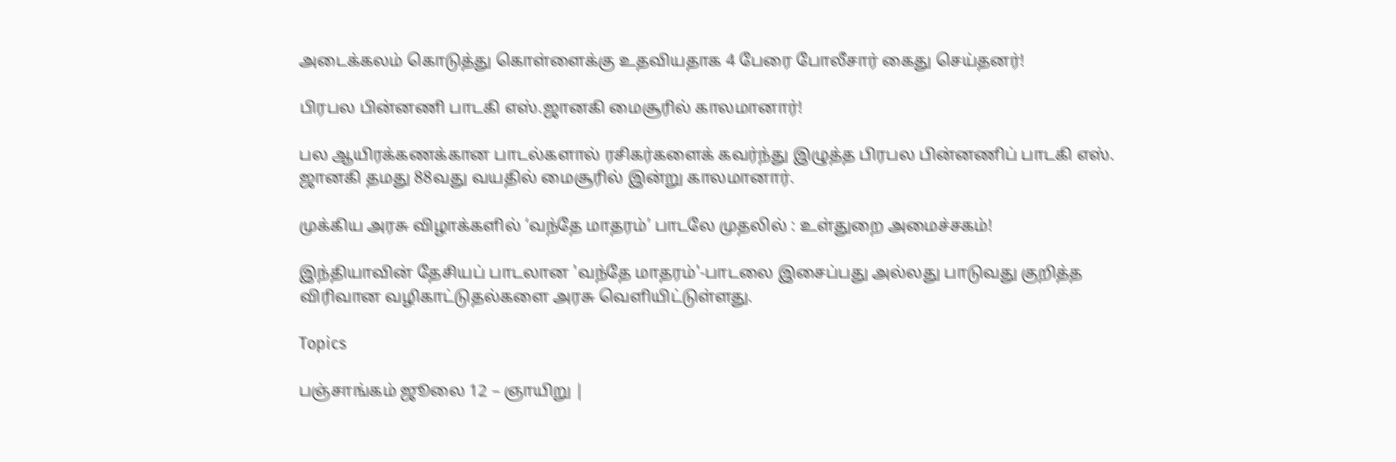அடைக்கலம் கொடுத்து கொள்ளைக்கு உதவியதாக 4 பேரை போலீசார் கைது செய்தனர்!

பிரபல பின்னணி பாடகி எஸ்.ஜானகி மைசூரில் காலமானார்!

பல ஆயிரக்கணக்கான பாடல்களால் ரசிகர்களைக் கவர்ந்து இழுத்த பிரபல பின்னணிப் பாடகி எஸ். ஜானகி தமது 88வது வயதில் மைசூரில் இன்று காலமானார்.

முக்கிய அரசு விழாக்களில் ‘வந்தே மாதரம்’ பாடலே முதலில் : உள்துறை அமைச்சகம்!

இந்தியாவின் தேசியப் பாடலான 'வந்தே மாதரம்'-பாடலை இசைப்பது அல்லது பாடுவது குறித்த விரிவான வழிகாட்டுதல்களை அரசு வெளியிட்டுள்ளது.

Topics

பஞ்சாங்கம் ஜூலை 12 – ஞாயிறு |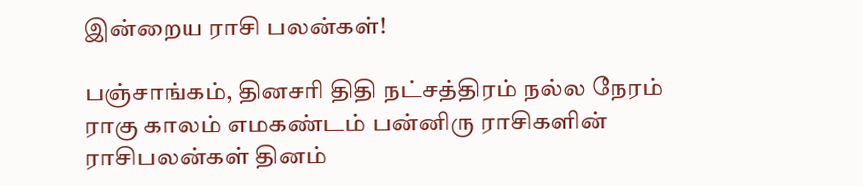இன்றைய ராசி பலன்கள்!

பஞ்சாங்கம், தினசரி திதி நட்சத்திரம் நல்ல நேரம் ராகு காலம் எமகண்டம் பன்னிரு ராசிகளின் ராசிபலன்கள் தினம்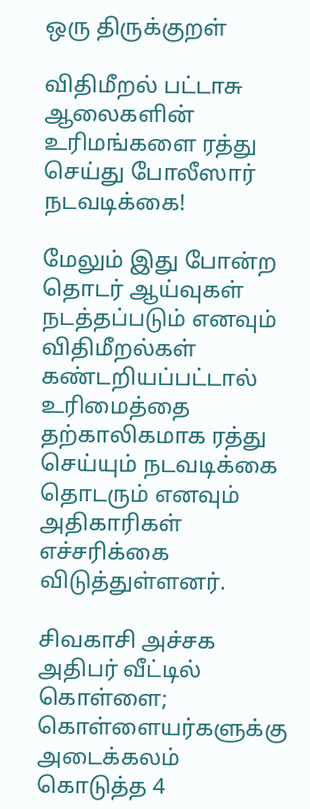ஒரு திருக்குறள்

விதிமீறல் பட்டாசு ஆலைகளின் உரிமங்களை ரத்து செய்து போலீஸார் நடவடிக்கை!

மேலும் இது போன்ற தொடர் ஆய்வுகள் நடத்தப்படும் எனவும் விதிமீறல்கள் கண்டறியப்பட்டால் உரிமைத்தை தற்காலிகமாக ரத்து செய்யும் நடவடிக்கை தொடரும் எனவும் அதிகாரிகள் எச்சரிக்கை விடுத்துள்ளனர்.

சிவகாசி அச்சக அதிபர் வீட்டில் கொள்ளை; கொள்ளையர்களுக்கு அடைக்கலம் கொடுத்த 4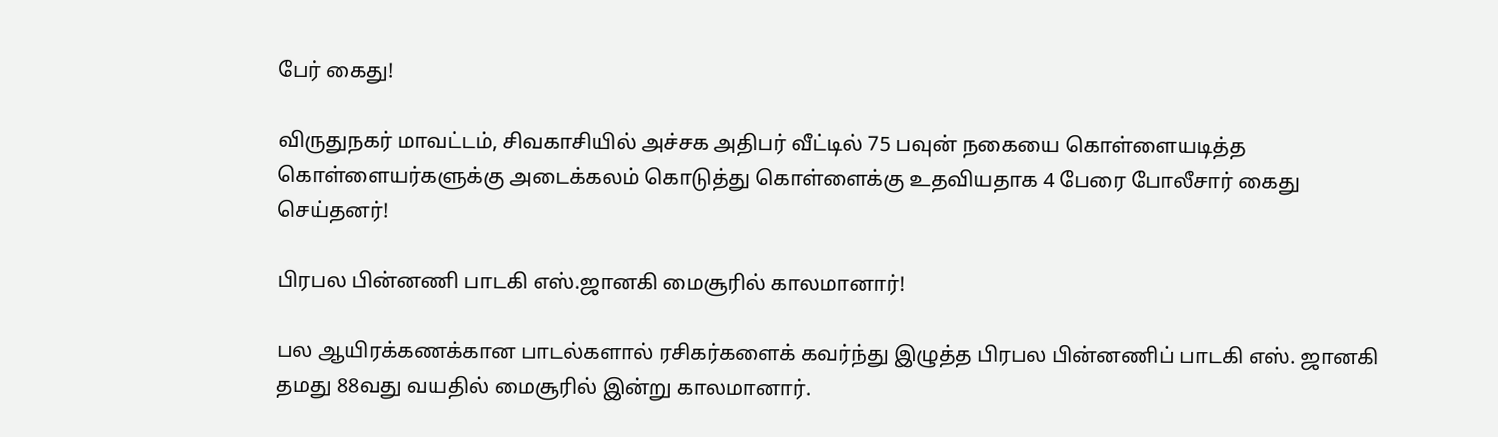பேர் கைது!

விருதுநகர் மாவட்டம், சிவகாசியில் அச்சக அதிபர் வீட்டில் 75 பவுன் நகையை கொள்ளையடித்த கொள்ளையர்களுக்கு அடைக்கலம் கொடுத்து கொள்ளைக்கு உதவியதாக 4 பேரை போலீசார் கைது செய்தனர்!

பிரபல பின்னணி பாடகி எஸ்.ஜானகி மைசூரில் காலமானார்!

பல ஆயிரக்கணக்கான பாடல்களால் ரசிகர்களைக் கவர்ந்து இழுத்த பிரபல பின்னணிப் பாடகி எஸ். ஜானகி தமது 88வது வயதில் மைசூரில் இன்று காலமானார்.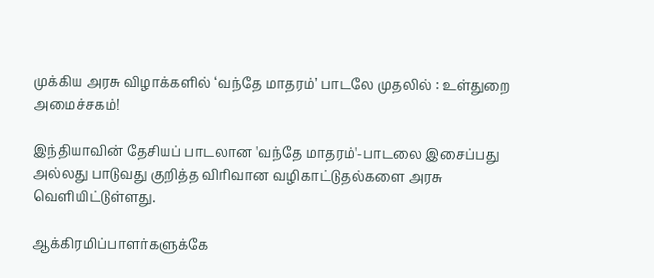முக்கிய அரசு விழாக்களில் ‘வந்தே மாதரம்’ பாடலே முதலில் : உள்துறை அமைச்சகம்!

இந்தியாவின் தேசியப் பாடலான 'வந்தே மாதரம்'-பாடலை இசைப்பது அல்லது பாடுவது குறித்த விரிவான வழிகாட்டுதல்களை அரசு வெளியிட்டுள்ளது.

ஆக்கிரமிப்பாளர்களுக்கே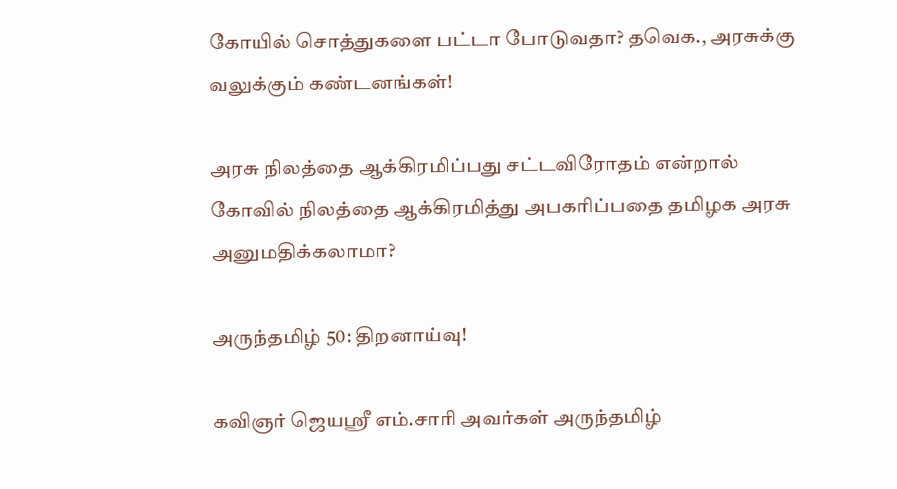கோயில் சொத்துகளை பட்டா போடுவதா? தவெக., அரசுக்கு வலுக்கும் கண்டனங்கள்!

அரசு நிலத்தை ஆக்கிரமிப்பது சட்டவிரோதம் என்றால் கோவில் நிலத்தை ஆக்கிரமித்து அபகரிப்பதை தமிழக அரசு அனுமதிக்கலாமா?

அருந்தமிழ் 50: திறனாய்வு!

கவிஞர் ஜெயஸ்ரீ எம்.சாரி அவர்கள் அருந்தமிழ்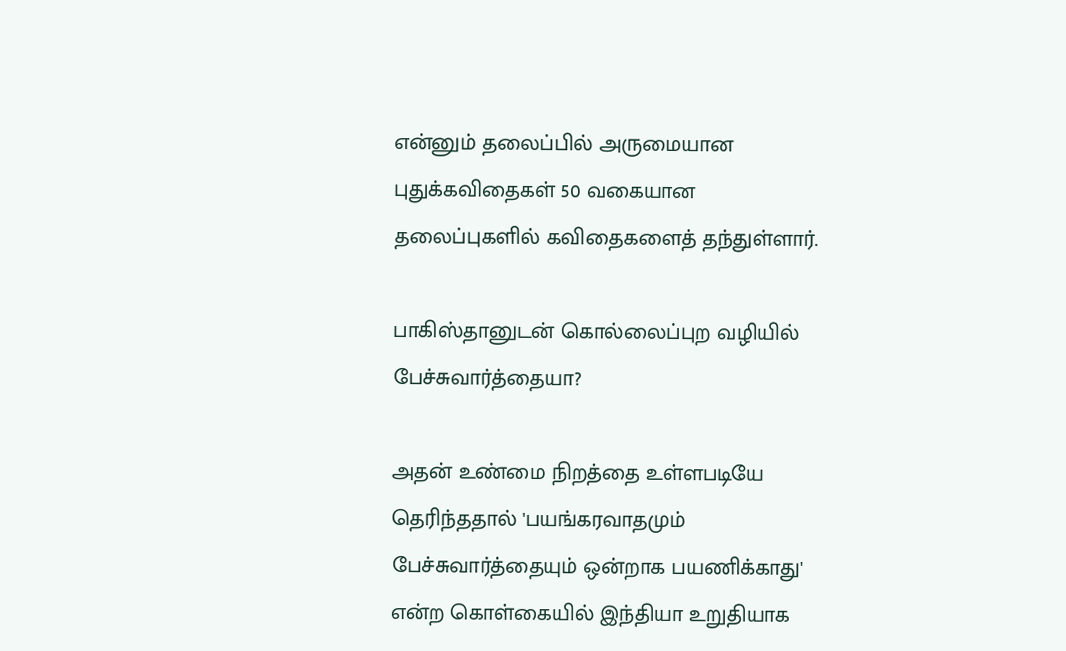என்னும் தலைப்பில் அருமையான புதுக்கவிதைகள் 50 வகையான தலைப்புகளில் கவிதைகளைத் தந்துள்ளார்.

பாகிஸ்தானுடன் கொல்லைப்புற வழியில் பேச்சுவார்த்தையா?

அதன் உண்மை நிறத்தை உள்ளபடியே தெரிந்ததால் 'பயங்கரவாதமும் பேச்சுவார்த்தையும் ஒன்றாக பயணிக்காது' என்ற கொள்கையில் இந்தியா உறுதியாக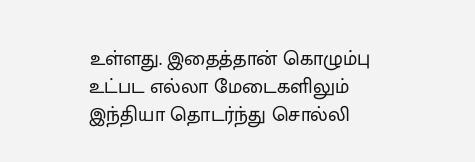உள்ளது. இதைத்தான் கொழும்பு உட்பட எல்லா மேடைகளிலும் இந்தியா தொடர்ந்து சொல்லி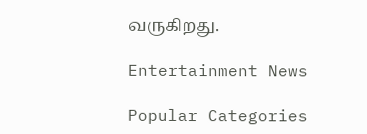வருகிறது.

Entertainment News

Popular Categories